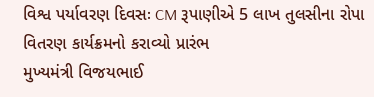વિશ્વ પર્યાવરણ દિવસઃ CM રૂપાણીએ 5 લાખ તુલસીના રોપા વિતરણ કાર્યક્રમનો કરાવ્યો પ્રારંભ
મુખ્યમંત્રી વિજયભાઈ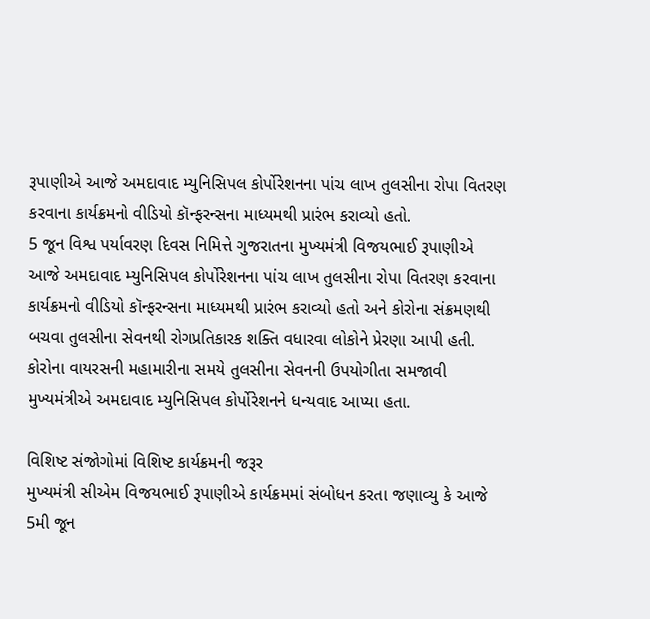રૂપાણીએ આજે અમદાવાદ મ્યુનિસિપલ કોર્પોરેશનના પાંચ લાખ તુલસીના રોપા વિતરણ કરવાના કાર્યક્રમનો વીડિયો કૉન્ફરન્સના માધ્યમથી પ્રારંભ કરાવ્યો હતો.
5 જૂન વિશ્વ પર્યાવરણ દિવસ નિમિત્તે ગુજરાતના મુખ્યમંત્રી વિજયભાઈ રૂપાણીએ આજે અમદાવાદ મ્યુનિસિપલ કોર્પોરેશનના પાંચ લાખ તુલસીના રોપા વિતરણ કરવાના કાર્યક્રમનો વીડિયો કૉન્ફરન્સના માધ્યમથી પ્રારંભ કરાવ્યો હતો અને કોરોના સંક્રમણથી બચવા તુલસીના સેવનથી રોગપ્રતિકારક શક્તિ વધારવા લોકોને પ્રેરણા આપી હતી. કોરોના વાયરસની મહામારીના સમયે તુલસીના સેવનની ઉપયોગીતા સમજાવી મુખ્યમંત્રીએ અમદાવાદ મ્યુનિસિપલ કોર્પોરેશનને ધન્યવાદ આપ્યા હતા.

વિશિષ્ટ સંજોગોમાં વિશિષ્ટ કાર્યક્રમની જરૂર
મુખ્યમંત્રી સીએમ વિજયભાઈ રૂપાણીએ કાર્યક્રમમાં સંબોધન કરતા જણાવ્યુ કે આજે 5મી જૂન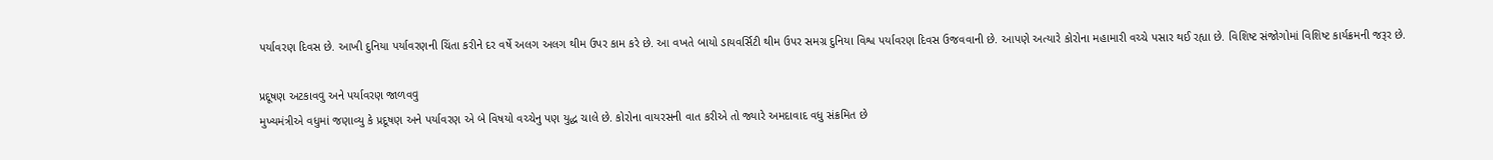પર્યાવરણ દિવસ છે. આખી દુનિયા પર્યાવરણની ચિંતા કરીને દર વર્ષે અલગ અલગ થીમ ઉપર કામ કરે છે. આ વખતે બાયો ડાયવર્સિટી થીમ ઉપર સમગ્ર દુનિયા વિશ્વ પર્યાવરણ દિવસ ઉજવવાની છે. આપણે અત્યારે કોરોના મહામારી વચ્ચે પસાર થઈ રહ્યા છે. વિશિષ્ટ સંજોગોમાં વિશિષ્ટ કાર્યક્રમની જરૂર છે.

પ્રદૂષણ અટકાવવુ અને પર્યાવરણ જાળવવુ
મુખ્યમંત્રીએ વધુમાં જણાવ્યુ કે પ્રદૂષણ અને પર્યાવરણ એ બે વિષયો વચ્ચેનુ પણ યુદ્ધ ચાલે છે. કોરોના વાયરસની વાત કરીએ તો જ્યારે અમદાવાદ વધુ સંક્રમિત છે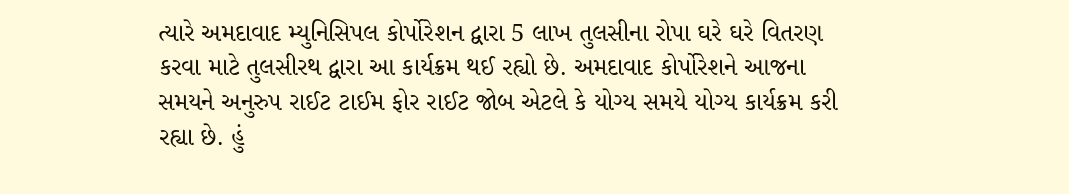ત્યારે અમદાવાદ મ્યુનિસિપલ કોર્પોરેશન દ્વારા 5 લાખ તુલસીના રોપા ઘરે ઘરે વિતરણ કરવા માટે તુલસીરથ દ્વારા આ કાર્યક્રમ થઈ રહ્યો છે. અમદાવાદ કોર્પોરેશને આજના સમયને અનુરુપ રાઈટ ટાઈમ ફોર રાઈટ જોબ એટલે કે યોગ્ય સમયે યોગ્ય કાર્યક્રમ કરી રહ્યા છે. હું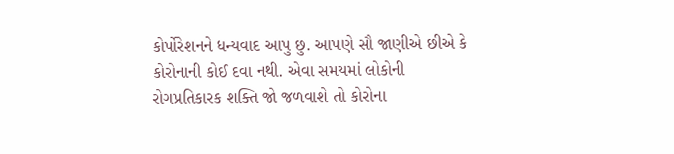કોર્પોરેશનને ધન્યવાદ આપુ છુ. આપણે સૌ જાણીએ છીએ કે કોરોનાની કોઈ દવા નથી. એવા સમયમાં લોકોની રોગપ્રતિકારક શક્તિ જો જળવાશે તો કોરોના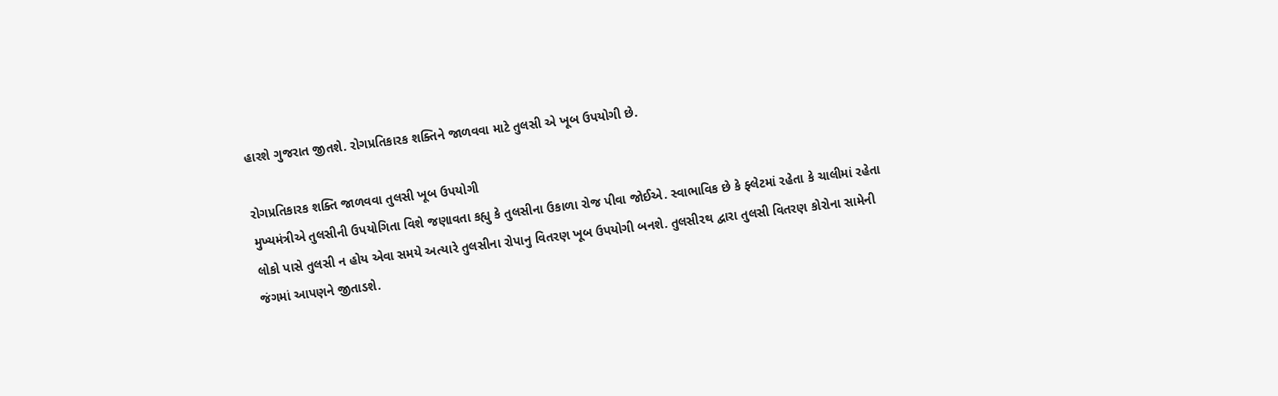હારશે ગુજરાત જીતશે. રોગપ્રતિકારક શક્તિને જાળવવા માટે તુલસી એ ખૂબ ઉપયોગી છે.

રોગપ્રતિકારક શક્તિ જાળવવા તુલસી ખૂબ ઉપયોગી
મુખ્યમંત્રીએ તુલસીની ઉપયોગિતા વિશે જણાવતા કહ્યુ કે તુલસીના ઉકાળા રોજ પીવા જોઈએ. સ્વાભાવિક છે કે ફ્લેટમાં રહેતા કે ચાલીમાં રહેતા લોકો પાસે તુલસી ન હોય એવા સમયે અત્યારે તુલસીના રોપાનુ વિતરણ ખૂબ ઉપયોગી બનશે. તુલસીરથ દ્વારા તુલસી વિતરણ કોરોના સામેની જંગમાં આપણને જીતાડશે.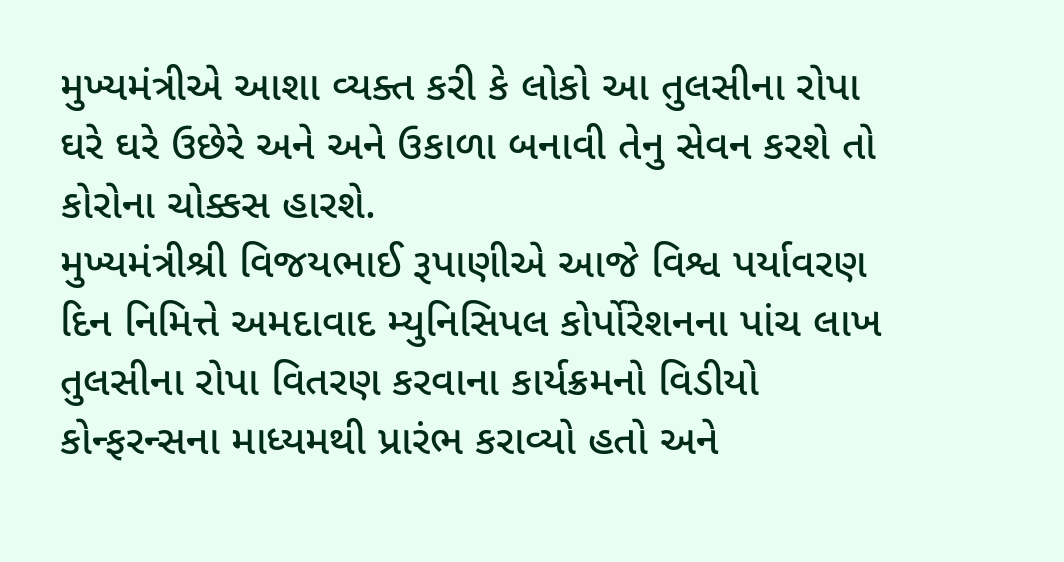મુખ્યમંત્રીએ આશા વ્યક્ત કરી કે લોકો આ તુલસીના રોપા ઘરે ઘરે ઉછેરે અને અને ઉકાળા બનાવી તેનુ સેવન કરશે તો કોરોના ચોક્કસ હારશે.
મુખ્યમંત્રીશ્રી વિજયભાઈ રૂપાણીએ આજે વિશ્વ પર્યાવરણ દિન નિમિત્તે અમદાવાદ મ્યુનિસિપલ કોર્પોરેશનના પાંચ લાખ તુલસીના રોપા વિતરણ કરવાના કાર્યક્રમનો વિડીયો કોન્ફરન્સના માધ્યમથી પ્રારંભ કરાવ્યો હતો અને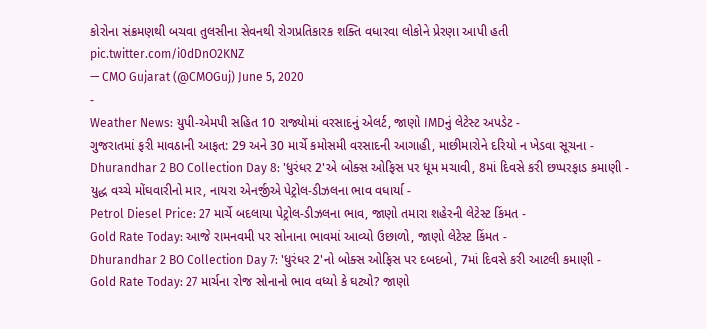કોરોના સંક્રમણથી બચવા તુલસીના સેવનથી રોગપ્રતિકારક શક્તિ વધારવા લોકોને પ્રેરણા આપી હતી pic.twitter.com/i0dDnO2KNZ
— CMO Gujarat (@CMOGuj) June 5, 2020
-
Weather News: યુપી-એમપી સહિત 10 રાજ્યોમાં વરસાદનું એલર્ટ, જાણો IMDનું લેટેસ્ટ અપડેટ -
ગુજરાતમાં ફરી માવઠાની આફત: 29 અને 30 માર્ચે કમોસમી વરસાદની આગાહી, માછીમારોને દરિયો ન ખેડવા સૂચના -
Dhurandhar 2 BO Collection Day 8: 'ધુરંધર 2'એ બોક્સ ઓફિસ પર ધૂમ મચાવી, 8માં દિવસે કરી છપ્પરફાડ કમાણી -
યુદ્ધ વચ્ચે મોંઘવારીનો માર, નાયરા એનર્જીએ પેટ્રોલ-ડીઝલના ભાવ વધાર્યા -
Petrol Diesel Price: 27 માર્ચે બદલાયા પેટ્રોલ-ડીઝલના ભાવ, જાણો તમારા શહેરની લેટેસ્ટ કિંમત -
Gold Rate Today: આજે રામનવમી પર સોનાના ભાવમાં આવ્યો ઉછાળો, જાણો લેટેસ્ટ કિંમત -
Dhurandhar 2 BO Collection Day 7: 'ધુરંધર 2'નો બોક્સ ઓફિસ પર દબદબો, 7માં દિવસે કરી આટલી કમાણી -
Gold Rate Today: 27 માર્ચના રોજ સોનાનો ભાવ વધ્યો કે ઘટ્યો? જાણો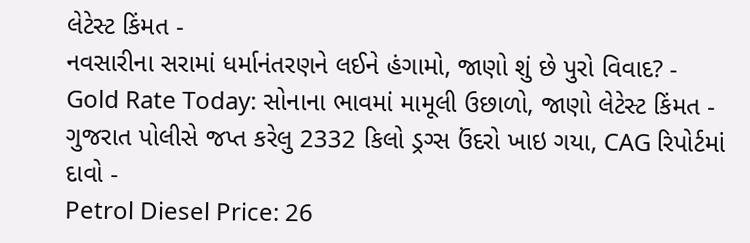લેટેસ્ટ કિંમત -
નવસારીના સરામાં ધર્માનંતરણને લઈને હંગામો, જાણો શું છે પુરો વિવાદ? -
Gold Rate Today: સોનાના ભાવમાં મામૂલી ઉછાળો, જાણો લેટેસ્ટ કિંમત -
ગુજરાત પોલીસે જપ્ત કરેલુ 2332 કિલો ડ્રગ્સ ઉંદરો ખાઇ ગયા, CAG રિપોર્ટમાં દાવો -
Petrol Diesel Price: 26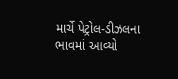માર્ચે પેટ્રોલ-ડીઝલના ભાવમાં આવ્યો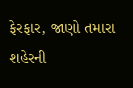ફેરફાર, જાણો તમારા શહેરની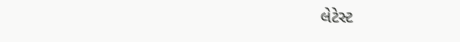લેટેસ્ટ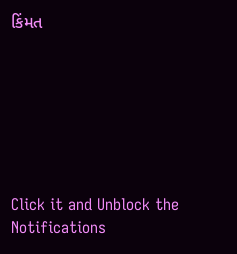કિંમત







Click it and Unblock the Notifications